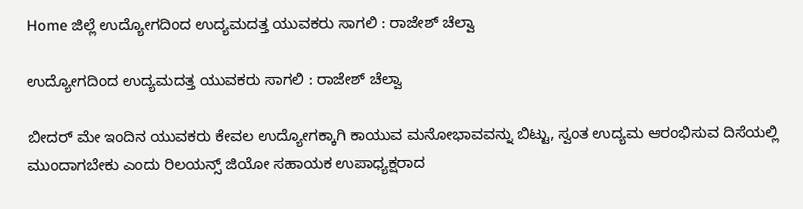Home ಜಿಲ್ಲೆ ಉದ್ಯೋಗದಿಂದ ಉದ್ಯಮದತ್ತ ಯುವಕರು ಸಾಗಲಿ : ರಾಜೇಶ್ ಚೆಲ್ವಾ

ಉದ್ಯೋಗದಿಂದ ಉದ್ಯಮದತ್ತ ಯುವಕರು ಸಾಗಲಿ : ರಾಜೇಶ್ ಚೆಲ್ವಾ

ಬೀದರ್ ಮೇ ಇಂದಿನ ಯುವಕರು ಕೇವಲ ಉದ್ಯೋಗಕ್ಕಾಗಿ ಕಾಯುವ ಮನೋಭಾವವನ್ನು ಬಿಟ್ಟು, ಸ್ವಂತ ಉದ್ಯಮ ಆರಂಭಿಸುವ ದಿಸೆಯಲ್ಲಿ ಮುಂದಾಗಬೇಕು ಎಂದು ರಿಲಯನ್ಸ್ ಜಿಯೋ ಸಹಾಯಕ ಉಪಾಧ್ಯಕ್ಷರಾದ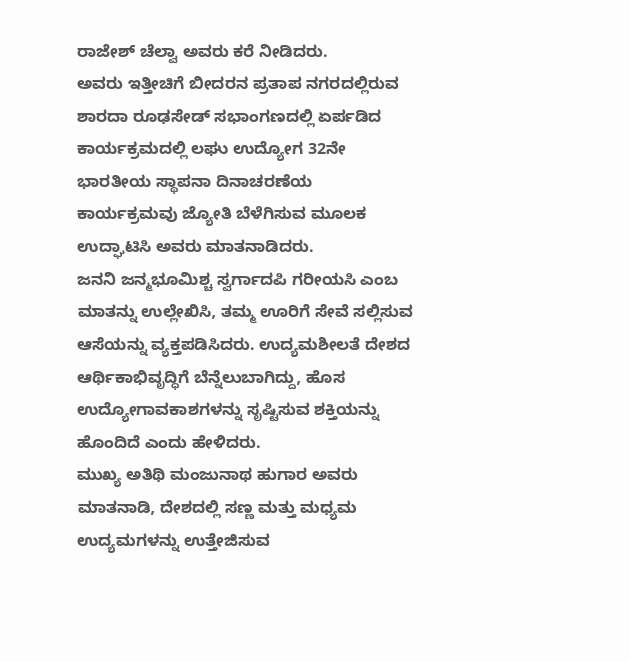ರಾಜೇಶ್ ಚೆಲ್ವಾ ಅವರು ಕರೆ ನೀಡಿದರು.
ಅವರು ಇತ್ತೀಚಿಗೆ ಬೀದರನ ಪ್ರತಾಪ ನಗರದಲ್ಲಿರುವ ಶಾರದಾ ರೂಢಸೇಡ್ ಸಭಾಂಗಣದಲ್ಲಿ ಏರ್ಪಡಿದ ಕಾರ್ಯಕ್ರಮದಲ್ಲಿ ಲಘು ಉದ್ಯೋಗ 32ನೇ ಭಾರತೀಯ ಸ್ಥಾಪನಾ ದಿನಾಚರಣೆಯ ಕಾರ್ಯಕ್ರಮವು ಜ್ಯೋತಿ ಬೆಳೆಗಿಸುವ ಮೂಲಕ ಉದ್ಘಾಟಿಸಿ ಅವರು ಮಾತನಾಡಿದರು.
ಜನನಿ ಜನ್ಮಭೂಮಿಶ್ಚ ಸ್ವರ್ಗಾದಪಿ ಗರೀಯಸಿ ಎಂಬ ಮಾತನ್ನು ಉಲ್ಲೇಖಿಸಿ, ತಮ್ಮ ಊರಿಗೆ ಸೇವೆ ಸಲ್ಲಿಸುವ ಆಸೆಯನ್ನು ವ್ಯಕ್ತಪಡಿಸಿದರು. ಉದ್ಯಮಶೀಲತೆ ದೇಶದ ಆರ್ಥಿಕಾಭಿವೃದ್ಧಿಗೆ ಬೆನ್ನೆಲುಬಾಗಿದ್ದು, ಹೊಸ ಉದ್ಯೋಗಾವಕಾಶಗಳನ್ನು ಸೃಷ್ಟಿಸುವ ಶಕ್ತಿಯನ್ನು ಹೊಂದಿದೆ ಎಂದು ಹೇಳಿದರು.
ಮುಖ್ಯ ಅತಿಥಿ ಮಂಜುನಾಥ ಹುಗಾರ ಅವರು ಮಾತನಾಡಿ, ದೇಶದಲ್ಲಿ ಸಣ್ಣ ಮತ್ತು ಮಧ್ಯಮ ಉದ್ಯಮಗಳನ್ನು ಉತ್ತೇಜಿಸುವ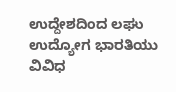ಉದ್ದೇಶದಿಂದ ಲಘು ಉದ್ಯೋಗ ಭಾರತಿಯು ವಿವಿಧ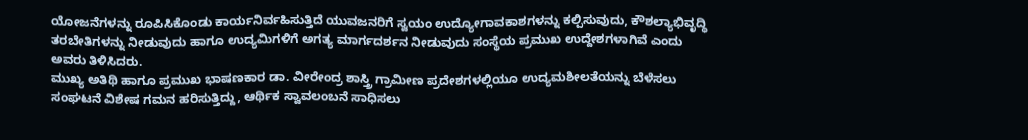ಯೋಜನೆಗಳನ್ನು ರೂಪಿಸಿಕೊಂಡು ಕಾರ್ಯನಿರ್ವಹಿಸುತ್ತಿದೆ ಯುವಜನರಿಗೆ ಸ್ವಯಂ ಉದ್ಯೋಗಾವಕಾಶಗಳನ್ನು ಕಲ್ಪಿಸುವುದು, ಕೌಶಲ್ಯಾಭಿವೃದ್ಧಿ ತರಬೇತಿಗಳನ್ನು ನೀಡುವುದು ಹಾಗೂ ಉದ್ಯಮಿಗಳಿಗೆ ಅಗತ್ಯ ಮಾರ್ಗದರ್ಶನ ನೀಡುವುದು ಸಂಸ್ಥೆಯ ಪ್ರಮುಖ ಉದ್ದೇಶಗಳಾಗಿವೆ ಎಂದು ಅವರು ತಿಳಿಸಿದರು.
ಮುಖ್ಯ ಅತಿಥಿ ಹಾಗೂ ಪ್ರಮುಖ ಭಾಷಣಕಾರ ಡಾ. ವೀರೇಂದ್ರ ಶಾಸ್ತ್ರಿ ಗ್ರಾಮೀಣ ಪ್ರದೇಶಗಳಲ್ಲಿಯೂ ಉದ್ಯಮಶೀಲತೆಯನ್ನು ಬೆಳೆಸಲು ಸಂಘಟನೆ ವಿಶೇಷ ಗಮನ ಹರಿಸುತ್ತಿದ್ದು, ಆರ್ಥಿಕ ಸ್ವಾವಲಂಬನೆ ಸಾಧಿಸಲು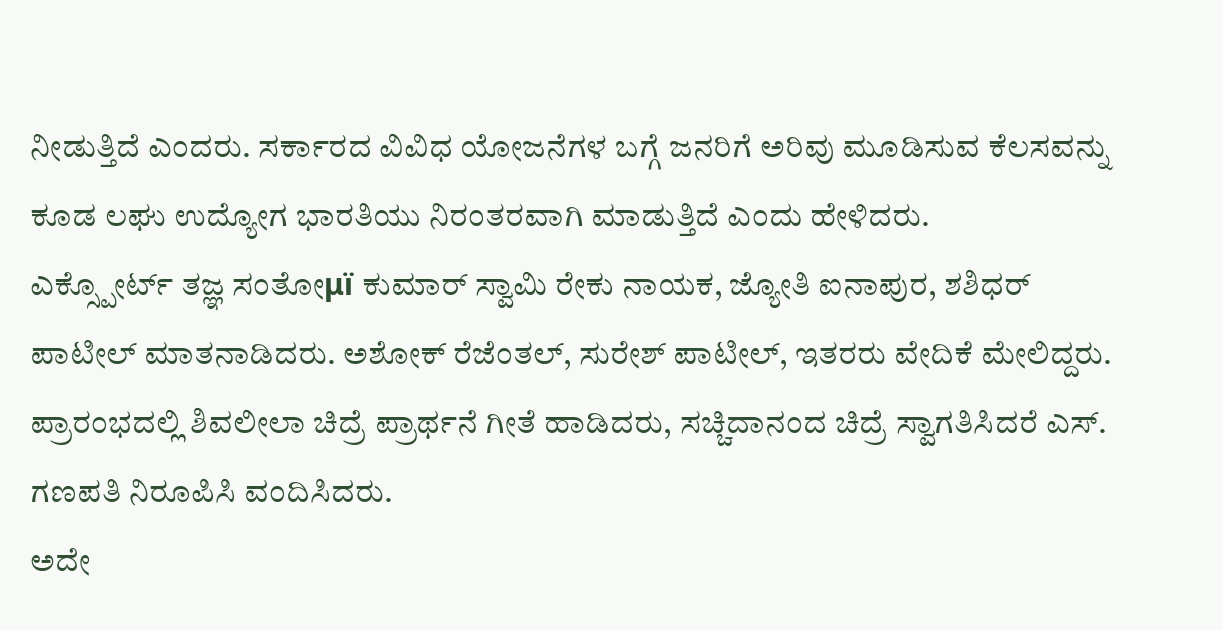ನೀಡುತ್ತಿದೆ ಎಂದರು. ಸರ್ಕಾರದ ವಿವಿಧ ಯೋಜನೆಗಳ ಬಗ್ಗೆ ಜನರಿಗೆ ಅರಿವು ಮೂಡಿಸುವ ಕೆಲಸವನ್ನು ಕೂಡ ಲಘು ಉದ್ಯೋಗ ಭಾರತಿಯು ನಿರಂತರವಾಗಿ ಮಾಡುತ್ತಿದೆ ಎಂದು ಹೇಳಿದರು.
ಎಕ್ಸ್ಪೋರ್ಟ್ ತಜ್ಞ ಸಂತೋμï ಕುಮಾರ್ ಸ್ವಾಮಿ ರೇಕು ನಾಯಕ, ಜ್ಯೋತಿ ಐನಾಪುರ, ಶಶಿಧರ್ ಪಾಟೀಲ್ ಮಾತನಾಡಿದರು. ಅಶೋಕ್ ರೆಜೆಂತಲ್, ಸುರೇಶ್ ಪಾಟೀಲ್, ಇತರರು ವೇದಿಕೆ ಮೇಲಿದ್ದರು.
ಪ್ರಾರಂಭದಲ್ಲಿ ಶಿವಲೀಲಾ ಚಿದ್ರೆ ಪ್ರಾರ್ಥನೆ ಗೀತೆ ಹಾಡಿದರು, ಸಚ್ಚಿದಾನಂದ ಚಿದ್ರೆ ಸ್ವಾಗತಿಸಿದರೆ ಎಸ್. ಗಣಪತಿ ನಿರೂಪಿಸಿ ವಂದಿಸಿದರು.
ಅದೇ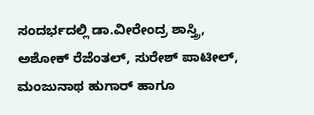ಸಂದರ್ಭದಲ್ಲಿ ಡಾ.ವೀರೇಂದ್ರ ಶಾಸ್ತ್ರಿ, ಅಶೋಕ್ ರೆಜೆಂತಲ್, ಸುರೇಶ್ ಪಾಟೀಲ್, ಮಂಜುನಾಥ ಹುಗಾರ್ ಹಾಗೂ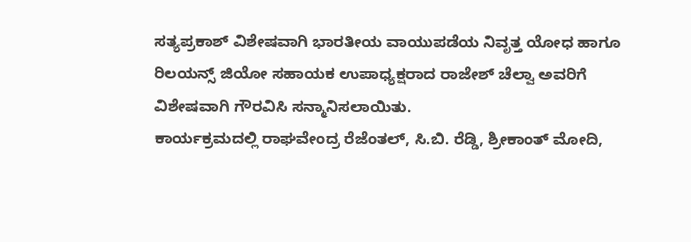ಸತ್ಯಪ್ರಕಾಶ್ ವಿಶೇಷವಾಗಿ ಭಾರತೀಯ ವಾಯುಪಡೆಯ ನಿವೃತ್ತ ಯೋಧ ಹಾಗೂ ರಿಲಯನ್ಸ್ ಜಿಯೋ ಸಹಾಯಕ ಉಪಾಧ್ಯಕ್ಷರಾದ ರಾಜೇಶ್ ಚೆಲ್ವಾ ಅವರಿಗೆ ವಿಶೇಷವಾಗಿ ಗೌರವಿಸಿ ಸನ್ಮಾನಿಸಲಾಯಿತು.
ಕಾರ್ಯಕ್ರಮದಲ್ಲಿ ರಾಘವೇಂದ್ರ ರೆಜೆಂತಲ್, ಸಿ.ಬಿ. ರೆಡ್ಡಿ, ಶ್ರೀಕಾಂತ್ ಮೋದಿ,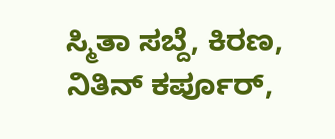ಸ್ಮಿತಾ ಸಬ್ದೆ, ಕಿರಣ, ನಿತಿನ್ ಕರ್ಪೂರ್,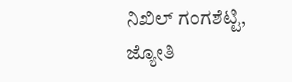ನಿಖಿಲ್ ಗಂಗಶೆಟ್ಟಿ, ಜ್ಯೋತಿ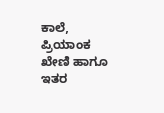ಕಾಲೆ, ಪ್ರಿಯಾಂಕ ಖೇಣಿ ಹಾಗೂ ಇತರ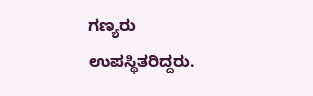ಗಣ್ಯರು ಉಪಸ್ಥಿತರಿದ್ದರು.